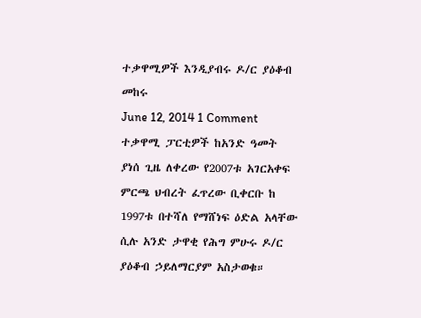ተቃዋሚዎች እንዲያብሩ ዶ/ር ያዕቆብ መከሩ
June 12, 2014 1 Comment
ተቃዋሚ ፓርቲዎች ከአንድ ዓመት ያነሰ ጊዜ ለቀረው የ2007ቱ አገርአቀፍ ምርጫ ህብረት ፈጥረው ቢቀርቡ ከ 1997ቱ በተሻለ የማሸነፍ ዕድል አላቸው ሲሉ አንድ ታዋቂ የሕግ ምሁሩ ዶ/ር ያዕቆብ ኃይለማርያም አስታወቁ።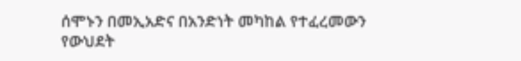ሰሞኑን በመኢአድና በአንድነት መካከል የተፈረመውን የውህደት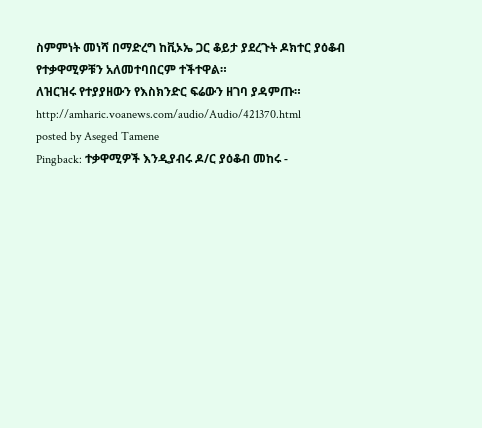ስምምነት መነሻ በማድረግ ከቪኦኤ ጋር ቆይታ ያደረጉት ዶክተር ያዕቆብ የተቃዋሚዎቹን አለመተባበርም ተችተዋል።
ለዝርዝሩ የተያያዘውን የእስክንድር ፍሬውን ዘገባ ያዳምጡ።
http://amharic.voanews.com/audio/Audio/421370.html
posted by Aseged Tamene
Pingback: ተቃዋሚዎች እንዲያብሩ ዶ/ር ያዕቆብ መከሩ -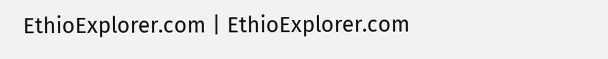EthioExplorer.com | EthioExplorer.com